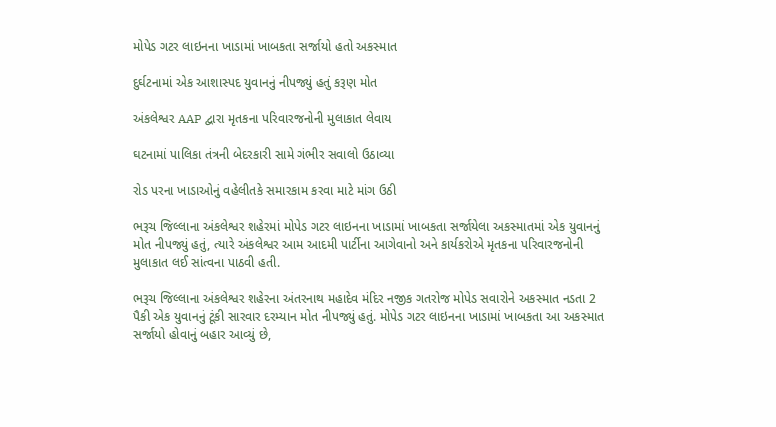મોપેડ ગટર લાઇનના ખાડામાં ખાબકતા સર્જાયો હતો અકસ્માત

દુર્ઘટનામાં એક આશાસ્પદ યુવાનનું નીપજ્યું હતું કરૂણ મોત

અંકલેશ્વર AAP દ્વારા મૃતકના પરિવારજનોની મુલાકાત લેવાય

ઘટનામાં પાલિકા તંત્રની બેદરકારી સામે ગંભીર સવાલો ઉઠાવ્યા

રોડ પરના ખાડાઓનું વહેલીતકે સમારકામ કરવા માટે માંગ ઉઠી

ભરૂચ જિલ્લાના અંકલેશ્વર શહેરમાં મોપેડ ગટર લાઇનના ખાડામાં ખાબકતા સર્જાયેલા અકસ્માતમાં એક યુવાનનું મોત નીપજ્યું હતું, ત્યારે અંકલેશ્વર આમ આદમી પાર્ટીના આગેવાનો અને કાર્યકરોએ મૃતકના પરિવારજનોની મુલાકાત લઈ સાંત્વના પાઠવી હતી.

ભરૂચ જિલ્લાના અંકલેશ્વર શહેરના અંતરનાથ મહાદેવ મંદિર નજીક ગતરોજ મોપેડ સવારોને અકસ્માત નડતા 2 પૈકી એક યુવાનનું ટૂંકી સારવાર દરમ્યાન મોત નીપજ્યું હતું. મોપેડ ગટર લાઇનના ખાડામાં ખાબકતા આ અકસ્માત સર્જાયો હોવાનું બહાર આવ્યું છે,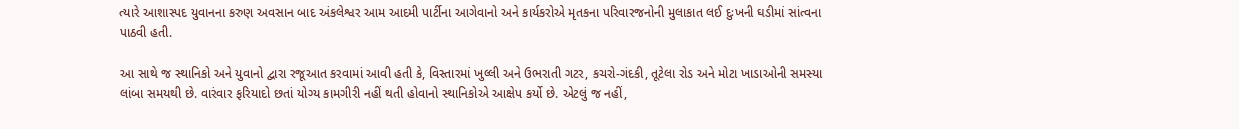ત્યારે આશાસ્પદ યુવાનના કરુણ અવસાન બાદ અંકલેશ્વર આમ આદમી પાર્ટીના આગેવાનો અને કાર્યકરોએ મૃતકના પરિવારજનોની મુલાકાત લઈ દુઃખની ઘડીમાં સાંત્વના પાઠવી હતી.

આ સાથે જ સ્થાનિકો અને યુવાનો દ્વારા રજૂઆત કરવામાં આવી હતી કે, વિસ્તારમાં ખુલ્લી અને ઉભરાતી ગટર, કચરો-ગંદકી, તૂટેલા રોડ અને મોટા ખાડાઓની સમસ્યા લાંબા સમયથી છે. વારંવાર ફરિયાદો છતાં યોગ્ય કામગીરી નહીં થતી હોવાનો સ્થાનિકોએ આક્ષેપ કર્યો છે. એટલું જ નહીં,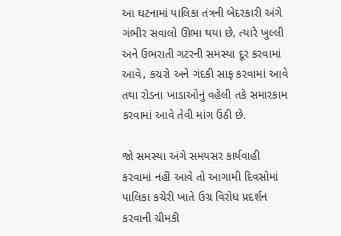આ ઘટનામાં પાલિકા તંત્રની બેદરકારી અંગે ગંભીર સવાલો ઊભા થયા છે, ત્યારે ખુલ્લી અને ઉભરાતી ગટરની સમસ્યા દૂર કરવામાં આવે, કચરો અને ગંદકી સાફ કરવામાં આવે તથા રોડના ખાડાઓનું વહેલી તકે સમારકામ કરવામાં આવે તેવી માંગ ઉઠી છે.

જો સમસ્યા અંગે સમયસર કાર્યવાહી કરવામાં નહીં આવે તો આગામી દિવસોમાં પાલિકા કચેરી ખાતે ઉગ્ર વિરોધ પ્રદર્શન કરવાની ચીમકી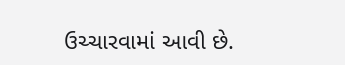ઉચ્ચારવામાં આવી છે.